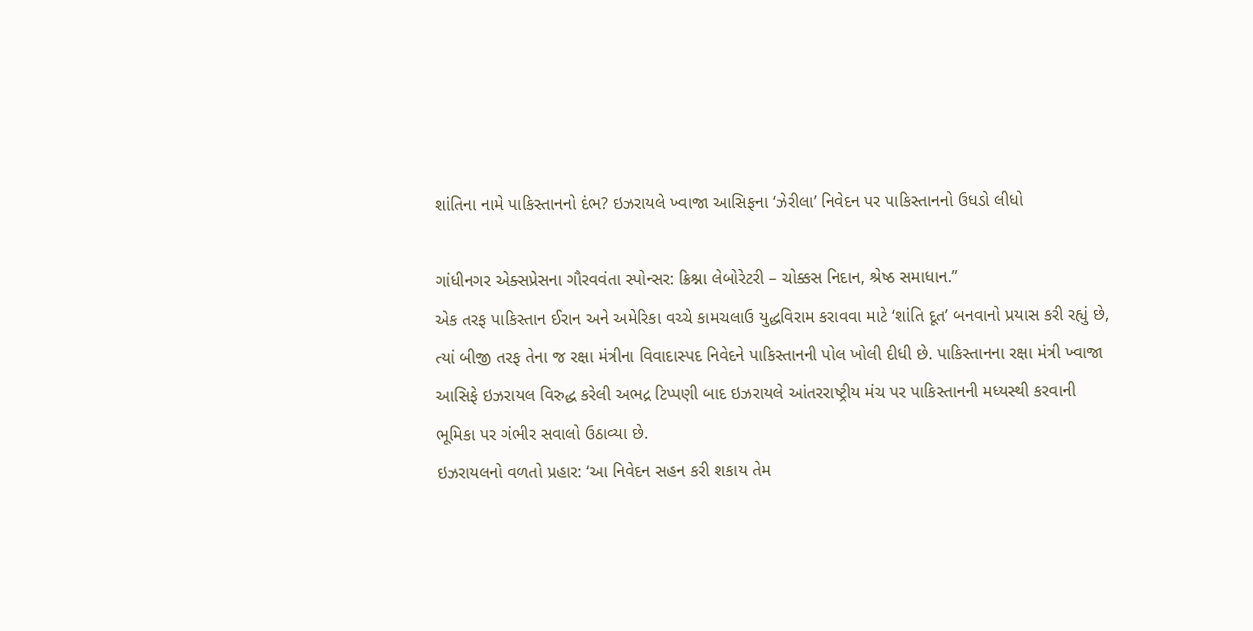શાંતિના નામે પાકિસ્તાનનો દંભ? ઇઝરાયલે ખ્વાજા આસિફના ‘ઝેરીલા’ નિવેદન પર પાકિસ્તાનનો ઉધડો લીધો

ગાંધીનગર એક્સપ્રેસના ગૌરવવંતા સ્પોન્સર: ક્રિશ્ના લેબોરેટરી – ચોક્કસ નિદાન, શ્રેષ્ઠ સમાધાન.”
એક તરફ પાકિસ્તાન ઈરાન અને અમેરિકા વચ્ચે કામચલાઉ યુદ્ધવિરામ કરાવવા માટે ‘શાંતિ દૂત’ બનવાનો પ્રયાસ કરી રહ્યું છે, ત્યાં બીજી તરફ તેના જ રક્ષા મંત્રીના વિવાદાસ્પદ નિવેદને પાકિસ્તાનની પોલ ખોલી દીધી છે. પાકિસ્તાનના રક્ષા મંત્રી ખ્વાજા આસિફે ઇઝરાયલ વિરુદ્ધ કરેલી અભદ્ર ટિપ્પણી બાદ ઇઝરાયલે આંતરરાષ્ટ્રીય મંચ પર પાકિસ્તાનની મધ્યસ્થી કરવાની ભૂમિકા પર ગંભીર સવાલો ઉઠાવ્યા છે.
ઇઝરાયલનો વળતો પ્રહાર: ‘આ નિવેદન સહન કરી શકાય તેમ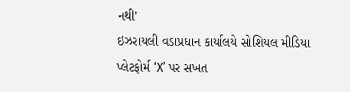નથી’
ઇઝરાયલી વડાપ્રધાન કાર્યાલયે સોશિયલ મીડિયા પ્લેટફોર્મ ‘X’ પર સખત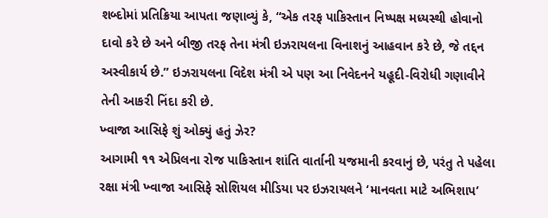શબ્દોમાં પ્રતિક્રિયા આપતા જણાવ્યું કે, “એક તરફ પાકિસ્તાન નિષ્પક્ષ મધ્યસ્થી હોવાનો દાવો કરે છે અને બીજી તરફ તેના મંત્રી ઇઝરાયલના વિનાશનું આહવાન કરે છે, જે તદ્દન અસ્વીકાર્ય છે.” ઇઝરાયલના વિદેશ મંત્રી એ પણ આ નિવેદનને યહૂદી-વિરોધી ગણાવીને તેની આકરી નિંદા કરી છે.
ખ્વાજા આસિફે શું ઓક્યું હતું ઝેર?
આગામી ૧૧ એપ્રિલના રોજ પાકિસ્તાન શાંતિ વાર્તાની યજમાની કરવાનું છે, પરંતુ તે પહેલા રક્ષા મંત્રી ખ્વાજા આસિફે સોશિયલ મીડિયા પર ઇઝરાયલને ‘માનવતા માટે અભિશાપ’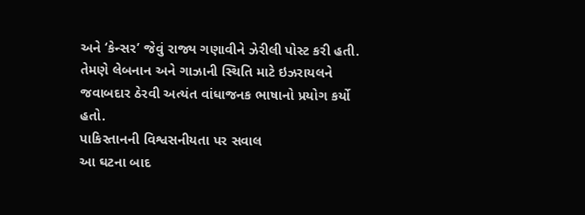અને ‘કેન્સર’ જેવું રાજ્ય ગણાવીને ઝેરીલી પોસ્ટ કરી હતી. તેમણે લેબનાન અને ગાઝાની સ્થિતિ માટે ઇઝરાયલને જવાબદાર ઠેરવી અત્યંત વાંધાજનક ભાષાનો પ્રયોગ કર્યો હતો.
પાકિસ્તાનની વિશ્વસનીયતા પર સવાલ
આ ઘટના બાદ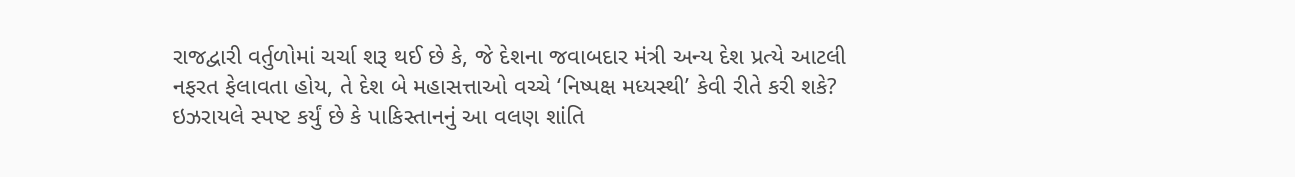રાજદ્વારી વર્તુળોમાં ચર્ચા શરૂ થઈ છે કે, જે દેશના જવાબદાર મંત્રી અન્ય દેશ પ્રત્યે આટલી નફરત ફેલાવતા હોય, તે દેશ બે મહાસત્તાઓ વચ્ચે ‘નિષ્પક્ષ મધ્યસ્થી’ કેવી રીતે કરી શકે? ઇઝરાયલે સ્પષ્ટ કર્યું છે કે પાકિસ્તાનનું આ વલણ શાંતિ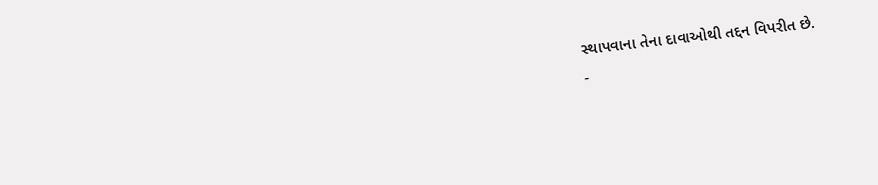સ્થાપવાના તેના દાવાઓથી તદ્દન વિપરીત છે.
-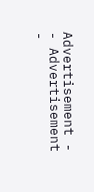Advertisement -
- Advertisement -